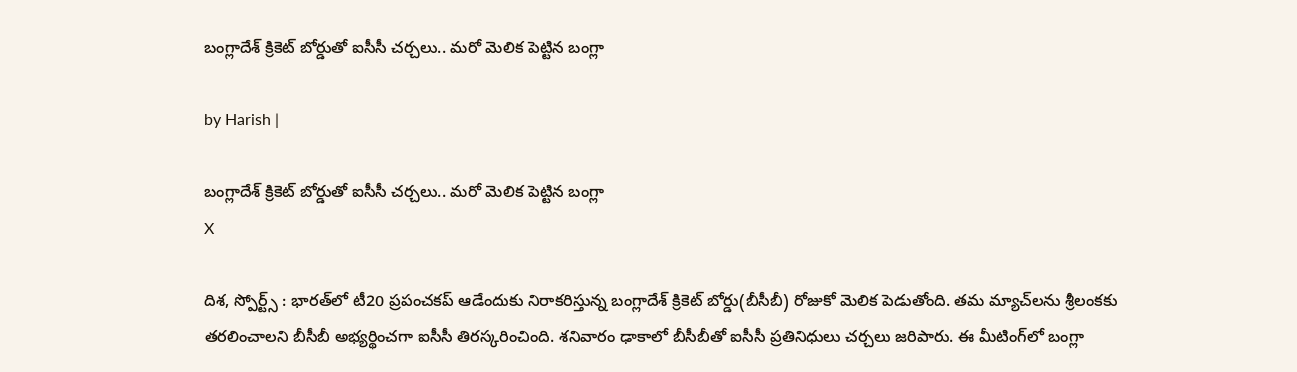బంగ్లాదేశ్‌ క్రికెట్ బోర్డుతో ఐసీసీ చర్చలు.. మరో మెలిక పెట్టిన బంగ్లా

by Harish |

బంగ్లాదేశ్‌ క్రికెట్ బోర్డుతో ఐసీసీ చర్చలు.. మరో మెలిక పెట్టిన బంగ్లా
X

దిశ, స్పోర్ట్స్ : భారత్‌లో టీ20 ప్రపంచకప్ ఆడేందుకు నిరాకరిస్తున్న బంగ్లాదేశ్ క్రికెట్ బోర్డు(బీసీబీ) రోజుకో మెలిక పెడుతోంది. తమ మ్యాచ్‌లను శ్రీలంకకు తరలించాలని బీసీబీ అభ్యర్థించగా ఐసీసీ తిరస్కరించింది. శనివారం ఢాకాలో బీసీబీతో ఐసీసీ ప్రతినిధులు చర్చలు జరిపారు. ఈ మీటింగ్‌లో బంగ్లా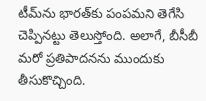టీమ్‌ను భారత్‌కు పంపమని తెగేసి చెప్పినట్టు తెలుస్తోంది. అలాగే, బీసీబీ మరో ప్రతిపాదనను ముందుకు తీసుకొచ్చింది.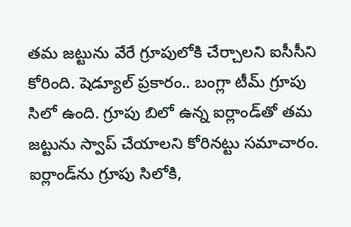తమ జట్టును వేరే గ్రూపులోకి చేర్చాలని ఐసీసీని కోరింది. షెడ్యూల్ ప్రకారం.. బంగ్లా టీమ్ గ్రూపు సిలో ఉంది. గ్రూపు బిలో ఉన్న ఐర్లాండ్‌తో తమ జట్టును స్వాప్ చేయాలని కోరినట్టు సమాచారం. ఐర్లాండ్‌ను గ్రూపు సిలోకి,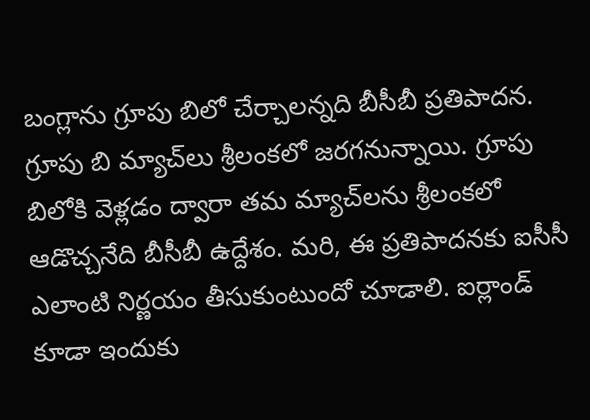బంగ్లాను గ్రూపు బిలో చేర్చాలన్నది బీసీబీ ప్రతిపాదన. గ్రూపు బి మ్యాచ్‌‌లు శ్రీలంకలో జరగనున్నాయి. గ్రూపు బిలోకి వెళ్లడం ద్వారా తమ మ్యాచ్‌లను శ్రీలంకలో ఆడొచ్చనేది బీసీబీ ఉద్దేశం. మరి, ఈ ప్రతిపాదనకు ఐసీసీ ఎలాంటి నిర్ణయం తీసుకుంటుందో చూడాలి. ఐర్లాండ్ కూడా ఇందుకు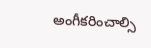అంగీకరించాల్సి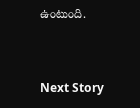ఉంటుంది.


Next Story